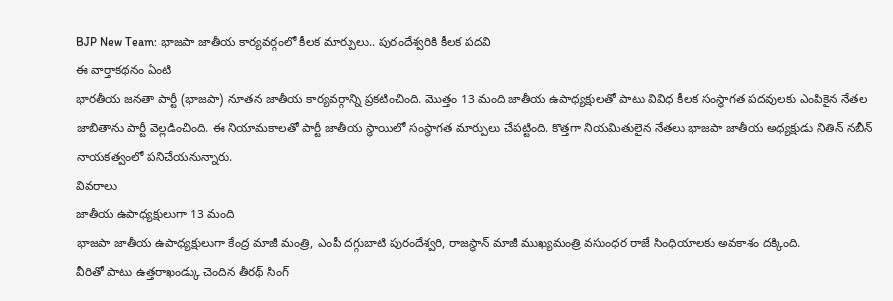BJP New Team: భాజపా జాతీయ కార్యవర్గంలో కీలక మార్పులు.. పురందేశ్వరికి కీలక పదవి
ఈ వార్తాకథనం ఏంటి
భారతీయ జనతా పార్టీ (భాజపా) నూతన జాతీయ కార్యవర్గాన్ని ప్రకటించింది. మొత్తం 13 మంది జాతీయ ఉపాధ్యక్షులతో పాటు వివిధ కీలక సంస్థాగత పదవులకు ఎంపికైన నేతల జాబితాను పార్టీ వెల్లడించింది. ఈ నియామకాలతో పార్టీ జాతీయ స్థాయిలో సంస్థాగత మార్పులు చేపట్టింది. కొత్తగా నియమితులైన నేతలు భాజపా జాతీయ అధ్యక్షుడు నితిన్ నబీన్ నాయకత్వంలో పనిచేయనున్నారు.
వివరాలు
జాతీయ ఉపాధ్యక్షులుగా 13 మంది
భాజపా జాతీయ ఉపాధ్యక్షులుగా కేంద్ర మాజీ మంత్రి, ఎంపీ దగ్గుబాటి పురందేశ్వరి, రాజస్థాన్ మాజీ ముఖ్యమంత్రి వసుంధర రాజే సింధియాలకు అవకాశం దక్కింది.
వీరితో పాటు ఉత్తరాఖండ్కు చెందిన తీరథ్ సింగ్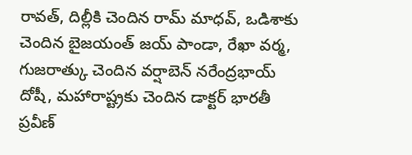రావత్, దిల్లీకి చెందిన రామ్ మాధవ్, ఒడిశాకు చెందిన బైజయంత్ జయ్ పాండా, రేఖా వర్మ, గుజరాత్కు చెందిన వర్షాబెన్ నరేంద్రభాయ్ దోషీ, మహారాష్ట్రకు చెందిన డాక్టర్ భారతీ ప్రవీణ్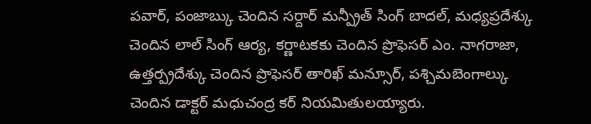పవార్, పంజాబ్కు చెందిన సర్దార్ మన్ప్రీత్ సింగ్ బాదల్, మధ్యప్రదేశ్కు చెందిన లాల్ సింగ్ ఆర్య, కర్ణాటకకు చెందిన ప్రొఫెసర్ ఎం. నాగరాజా, ఉత్తర్ప్రదేశ్కు చెందిన ప్రొఫెసర్ తారిఖ్ మన్సూర్, పశ్చిమబెంగాల్కు చెందిన డాక్టర్ మధుచంద్ర కర్ నియమితులయ్యారు.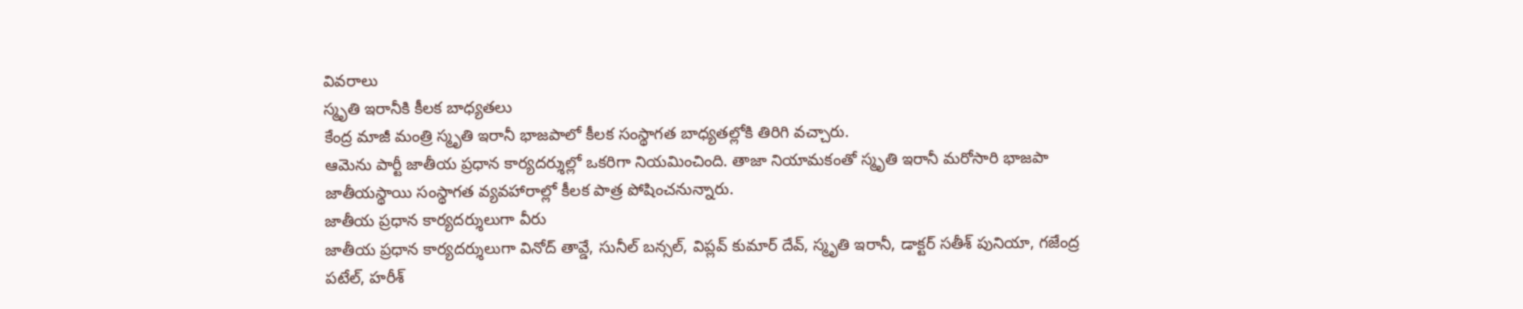వివరాలు
స్మృతి ఇరానీకి కీలక బాధ్యతలు
కేంద్ర మాజీ మంత్రి స్మృతి ఇరానీ భాజపాలో కీలక సంస్థాగత బాధ్యతల్లోకి తిరిగి వచ్చారు.
ఆమెను పార్టీ జాతీయ ప్రధాన కార్యదర్శుల్లో ఒకరిగా నియమించింది. తాజా నియామకంతో స్మృతి ఇరానీ మరోసారి భాజపా జాతీయస్థాయి సంస్థాగత వ్యవహారాల్లో కీలక పాత్ర పోషించనున్నారు.
జాతీయ ప్రధాన కార్యదర్శులుగా వీరు
జాతీయ ప్రధాన కార్యదర్శులుగా వినోద్ తావ్డే, సునీల్ బన్సల్, విప్లవ్ కుమార్ దేవ్, స్మృతి ఇరానీ, డాక్టర్ సతీశ్ పునియా, గజేంద్ర పటేల్, హరీశ్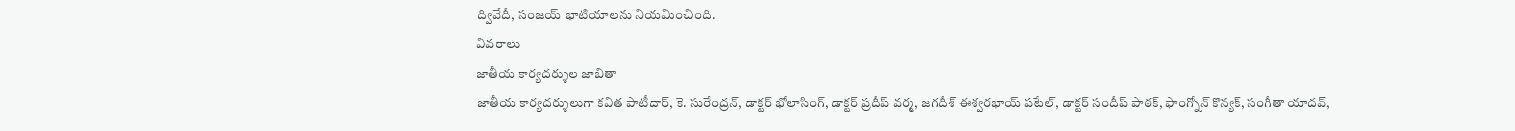ద్వివేదీ, సంజయ్ భాటియాలను నియమించింది.
వివరాలు
జాతీయ కార్యదర్శుల జాబితా
జాతీయ కార్యదర్శులుగా కవిత పాటీదార్, కె. సురేంద్రన్, డాక్టర్ భోలాసింగ్, డాక్టర్ ప్రదీప్ వర్మ, జగదీశ్ ఈశ్వరభాయ్ పటేల్, డాక్టర్ సందీప్ పాఠక్, ఫాంగ్నోన్ కొన్యక్, సంగీతా యాదవ్,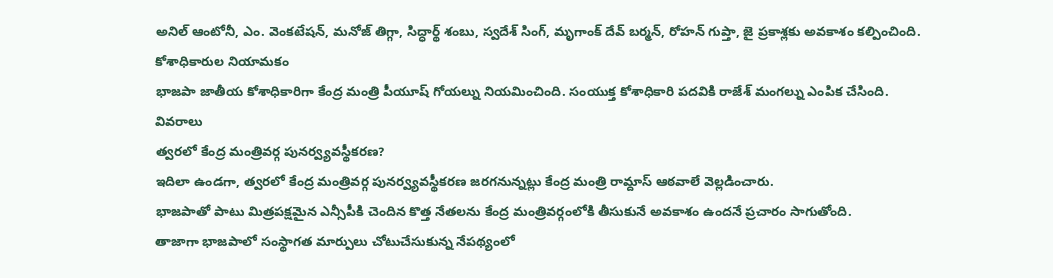అనిల్ ఆంటోనీ, ఎం. వెంకటేషన్, మనోజ్ తిగ్గా, సిద్ధార్థ్ శంబు, స్వదేశ్ సింగ్, మృగాంక్ దేవ్ బర్మన్, రోహన్ గుప్తా, జై ప్రకాశ్లకు అవకాశం కల్పించింది.
కోశాధికారుల నియామకం
భాజపా జాతీయ కోశాధికారిగా కేంద్ర మంత్రి పీయూష్ గోయల్ను నియమించింది. సంయుక్త కోశాధికారి పదవికి రాజేశ్ మంగల్ను ఎంపిక చేసింది.
వివరాలు
త్వరలో కేంద్ర మంత్రివర్గ పునర్వ్యవస్థీకరణ?
ఇదిలా ఉండగా, త్వరలో కేంద్ర మంత్రివర్గ పునర్వ్యవస్థీకరణ జరగనున్నట్లు కేంద్ర మంత్రి రామ్దాస్ ఆఠవాలే వెల్లడించారు.
భాజపాతో పాటు మిత్రపక్షమైన ఎన్సీపీకి చెందిన కొత్త నేతలను కేంద్ర మంత్రివర్గంలోకి తీసుకునే అవకాశం ఉందనే ప్రచారం సాగుతోంది.
తాజాగా భాజపాలో సంస్థాగత మార్పులు చోటుచేసుకున్న నేపథ్యంలో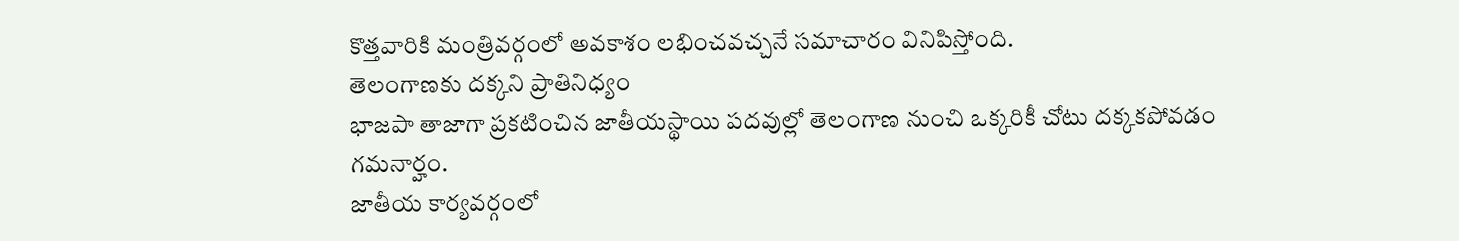కొత్తవారికి మంత్రివర్గంలో అవకాశం లభించవచ్చనే సమాచారం వినిపిస్తోంది.
తెలంగాణకు దక్కని ప్రాతినిధ్యం
భాజపా తాజాగా ప్రకటించిన జాతీయస్థాయి పదవుల్లో తెలంగాణ నుంచి ఒక్కరికీ చోటు దక్కకపోవడం గమనార్హం.
జాతీయ కార్యవర్గంలో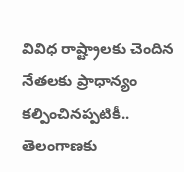వివిధ రాష్ట్రాలకు చెందిన నేతలకు ప్రాధాన్యం కల్పించినప్పటికీ.. తెలంగాణకు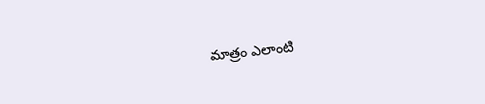మాత్రం ఎలాంటి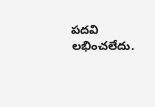పదవి లభించలేదు.